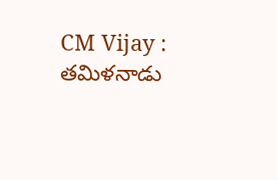CM Vijay : తమిళనాడు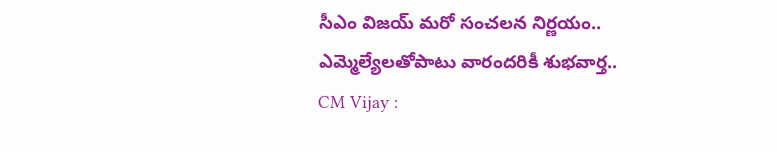సీఎం విజయ్ మరో సంచలన నిర్ణయం.. ఎమ్మెల్యేలతోపాటు వారందరికీ శుభవార్త..
CM Vijay :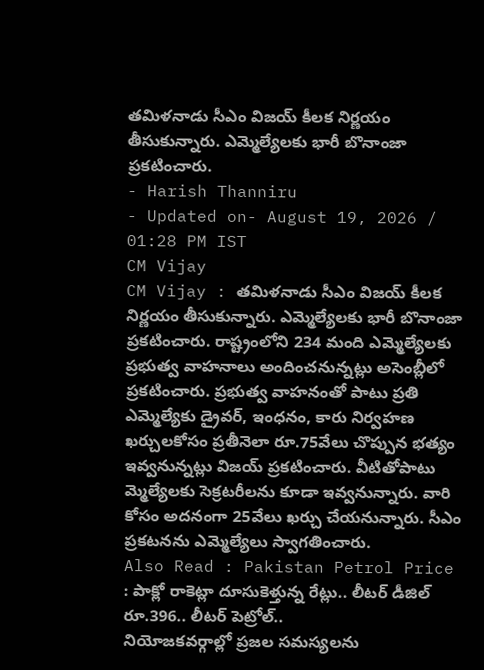తమిళనాడు సీఎం విజయ్ కీలక నిర్ణయం తీసుకున్నారు. ఎమ్మెల్యేలకు భారీ బొనాంజా ప్రకటించారు.
- Harish Thanniru
- Updated on- August 19, 2026 / 01:28 PM IST
CM Vijay
CM Vijay : తమిళనాడు సీఎం విజయ్ కీలక నిర్ణయం తీసుకున్నారు. ఎమ్మెల్యేలకు భారీ బొనాంజా ప్రకటించారు. రాష్ట్రంలోని 234 మంది ఎమ్మెల్యేలకు ప్రభుత్వ వాహనాలు అందించనున్నట్లు అసెంబ్లీలో ప్రకటించారు. ప్రభుత్వ వాహనంతో పాటు ప్రతి ఎమ్మెల్యేకు డ్రైవర్, ఇంధనం, కారు నిర్వహణ ఖర్చులకోసం ప్రతీనెలా రూ.75వేలు చొప్పున భత్యం ఇవ్వనున్నట్లు విజయ్ ప్రకటించారు. వీటితోపాటు మ్మెల్యేలకు సెక్రటరీలను కూడా ఇవ్వనున్నారు. వారి కోసం అదనంగా 25వేలు ఖర్చు చేయనున్నారు. సీఎం ప్రకటనను ఎమ్మెల్యేలు స్వాగతించారు.
Also Read : Pakistan Petrol Price : పాక్లో రాకెట్లా దూసుకెళ్తున్న రేట్లు.. లీటర్ డీజిల్ రూ.396.. లీటర్ పెట్రోల్..
నియోజకవర్గాల్లో ప్రజల సమస్యలను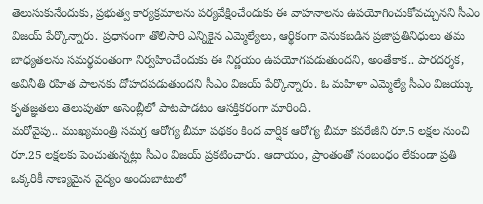తెలుసుకునేందుకు, ప్రభుత్వ కార్యక్రమాలను పర్యవేక్షించేందుకు ఈ వాహనాలను ఉపయోగించుకోవచ్చునని సీఎం విజయ్ పేర్కొన్నారు. ప్రధానంగా తొలిసారి ఎన్నికైన ఎమ్మెల్యేలు, ఆర్థికంగా వెనుకబడిన ప్రజాప్రతినిధులు తమ బాధ్యతలను సమర్థవంతంగా నిర్వహించేందుకు ఈ నిర్ణయం ఉపయోగపడుతుందని, అంతేకాక.. పారదర్శక, అవినీతి రహిత పాలనకు దోహదపడుతుందని సీఎం విజయ్ పేర్కొన్నారు. ఓ మహిళా ఎమ్మెల్యే సీఎం విజయ్కు కృతజ్ఞతలు తెలుపుతూ అసెంబ్లీలో పాటపాడటం ఆసక్తికరంగా మారింది.
మరోవైపు.. ముఖ్యమంత్రి సమగ్ర ఆరోగ్య బీమా పథకం కింద వార్షిక ఆరోగ్య బీమా కవరేజీని రూ.5 లక్షల నుంచి రూ.25 లక్షలకు పెంచుతున్నట్లు సీఎం విజయ్ ప్రకటించారు. ఆదాయం, ప్రాంతంతో సంబంధం లేకుండా ప్రతి ఒక్కరికీ నాణ్యమైన వైద్యం అందుబాటులో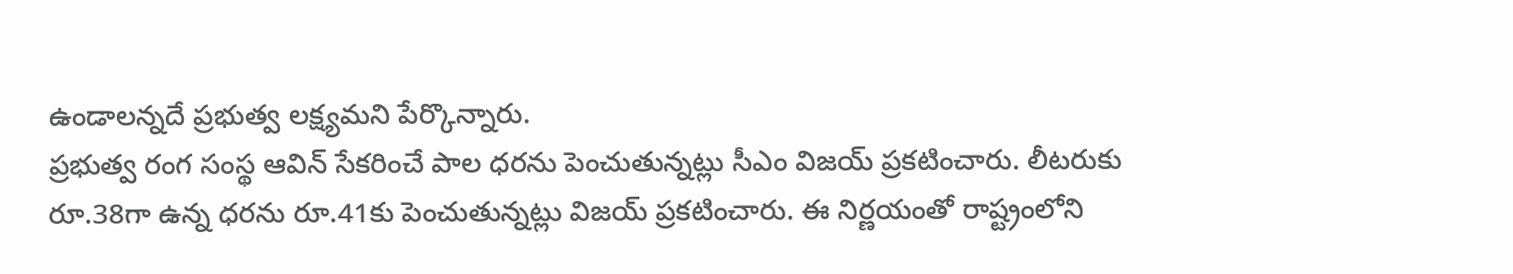ఉండాలన్నదే ప్రభుత్వ లక్ష్యమని పేర్కొన్నారు.
ప్రభుత్వ రంగ సంస్థ ఆవిన్ సేకరించే పాల ధరను పెంచుతున్నట్లు సీఎం విజయ్ ప్రకటించారు. లీటరుకు రూ.38గా ఉన్న ధరను రూ.41కు పెంచుతున్నట్లు విజయ్ ప్రకటించారు. ఈ నిర్ణయంతో రాష్ట్రంలోని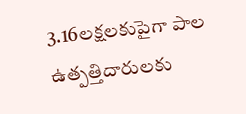3.16లక్షలకుపైగా పాల ఉత్పత్తిదారులకు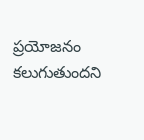ప్రయోజనం కలుగుతుందని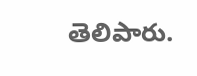తెలిపారు.